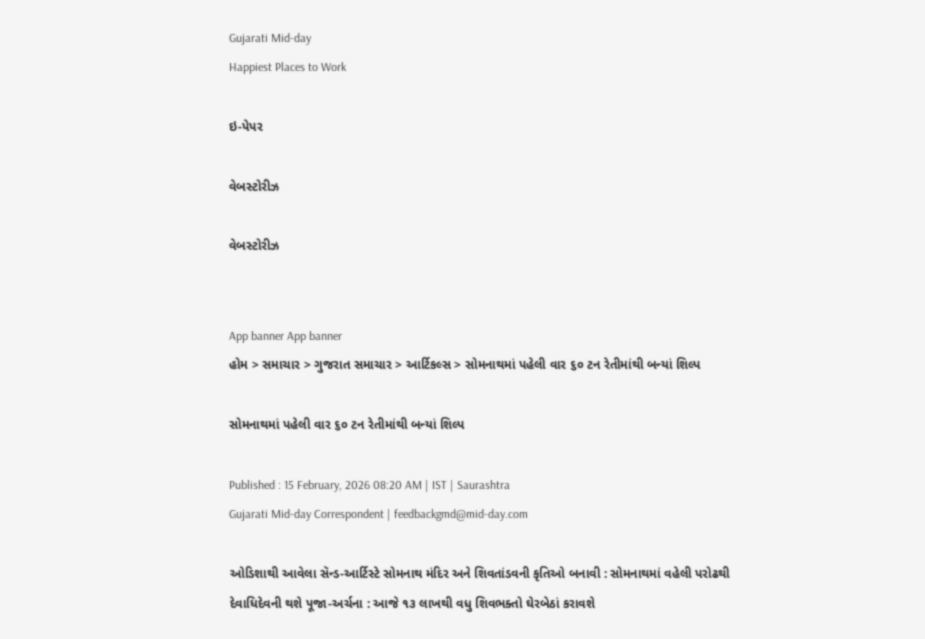Gujarati Mid-day
Happiest Places to Work

ઇ-પેપર

વેબસ્ટોરીઝ

વેબસ્ટોરીઝ


App banner App banner
હોમ > સમાચાર > ગુજરાત સમાચાર > આર્ટિકલ્સ > સોમનાથમાં પહેલી વાર ૬૦ ટન રેતીમાંથી બન્યાં શિલ્પ

સોમનાથમાં પહેલી વાર ૬૦ ટન રેતીમાંથી બન્યાં શિલ્પ

Published : 15 February, 2026 08:20 AM | IST | Saurashtra
Gujarati Mid-day Correspondent | feedbackgmd@mid-day.com

ઓડિશાથી આવેલા સૅન્ડ-આર્ટિસ્ટે સોમનાથ મંદિર અને શિવતાંડવની કૃતિઓ બનાવી : સોમનાથમાં વહેલી પરોઢથી દેવાધિદેવની થશે પૂજા-અર્ચના : આજે ૧૩ લાખથી વધુ શિવભક્તો ઘેરબેઠાં કરાવશે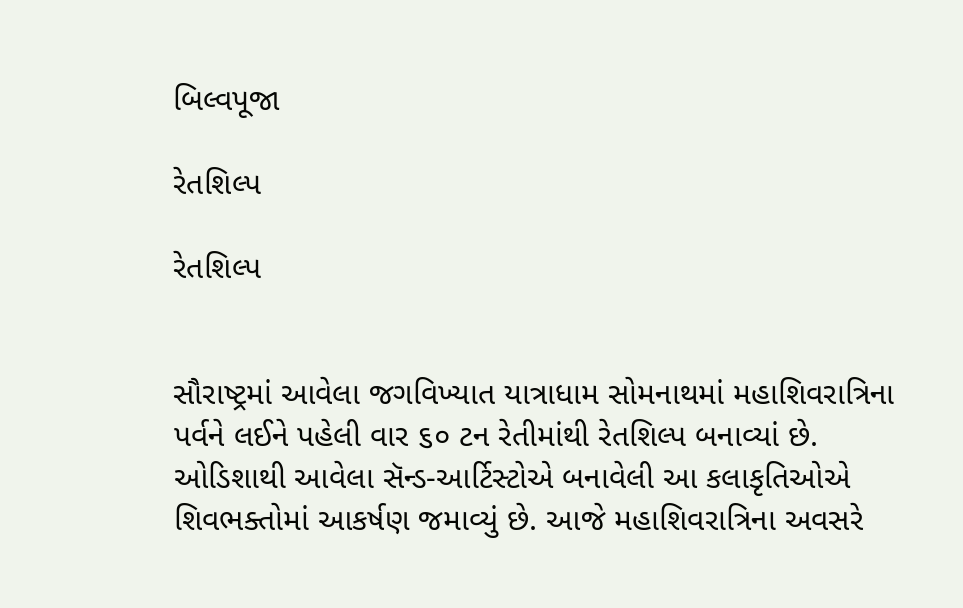બિલ્વપૂજા

રેતશિલ્પ

રેતશિલ્પ


સૌરાષ્ટ્રમાં આવેલા જગવિખ્યાત યાત્રાધામ સોમનાથમાં મહાશિવરાત્રિના પર્વને લઈને પહેલી વાર ૬૦ ટન રેતીમાંથી રેતશિલ્પ બનાવ્યાં છે. ઓડિશાથી આવેલા સૅન્ડ-આર્ટિસ્ટોએ બનાવેલી આ કલાકૃતિઓએ શિવભક્તોમાં આકર્ષણ જમાવ્યું છે. આજે મહાશિવરાત્રિના અવસરે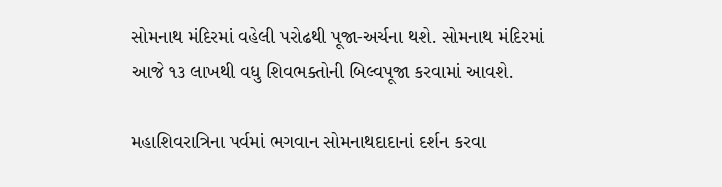સોમનાથ મંદિરમાં વહેલી પરોઢથી પૂજા-અર્ચના થશે. સોમનાથ મંદિરમાં આજે ૧૩ લાખથી વધુ શિવભક્તોની બિલ્વપૂજા કરવામાં આવશે.

મહાશિવરાત્રિના પર્વમાં ભગવાન સોમનાથદાદાનાં દર્શન કરવા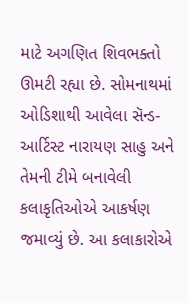માટે અગણિત શિવભક્તો ઊમટી રહ્યા છે. સોમનાથમાં ઓડિશાથી આવેલા સૅન્ડ-આર્ટિસ્ટ નારાયણ સાહુ અને તેમની ટીમે બનાવેલી કલાકૃતિઓએ આકર્ષણ જમાવ્યું છે. આ કલાકારોએ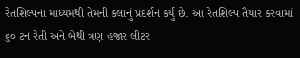રેતશિલ્પના માધ્યમથી તેમની કલાનું પ્રદર્શન કર્યું છે. આ રેતશિલ્પ તૈયાર કરવામાં ૬૦ ટન રેતી અને બેથી ત્રણ હજાર લીટર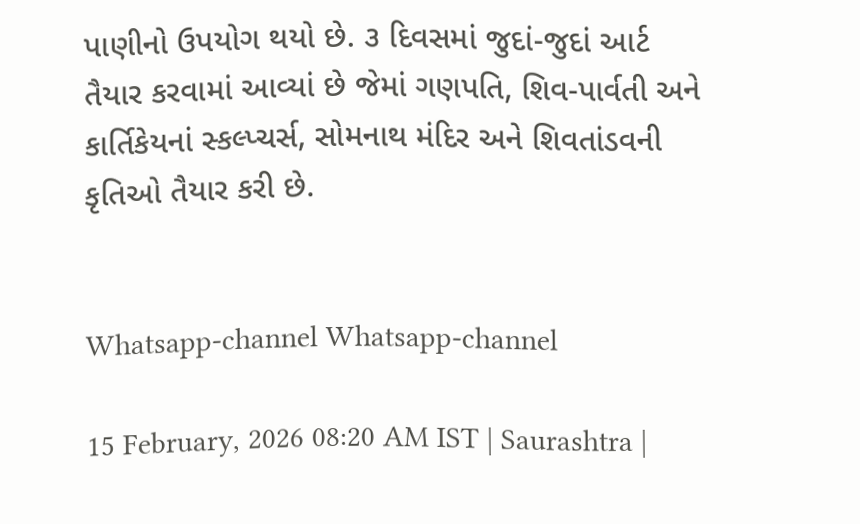પાણીનો ઉપયોગ થયો છે. ૩ દિવસમાં જુદાં-જુદાં આર્ટ તૈયાર કરવામાં આવ્યાં છે જેમાં ગણપતિ, શિવ-પાર્વતી અને કાર્તિકેયનાં સ્કલ્પ્ચર્સ, સોમનાથ મંદિર અને શિવતાંડવની કૃતિઓ તૈયાર કરી છે.


Whatsapp-channel Whatsapp-channel

15 February, 2026 08:20 AM IST | Saurashtra |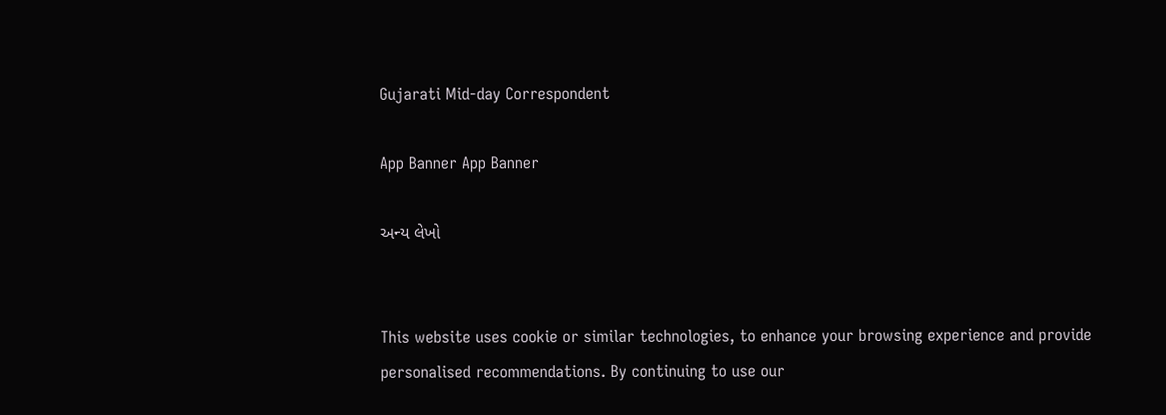Gujarati Mid-day Correspondent

App Banner App Banner

અન્ય લેખો


This website uses cookie or similar technologies, to enhance your browsing experience and provide personalised recommendations. By continuing to use our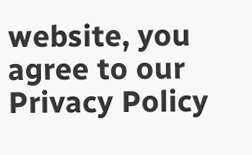website, you agree to our Privacy Policy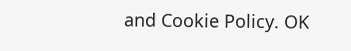and Cookie Policy. OK